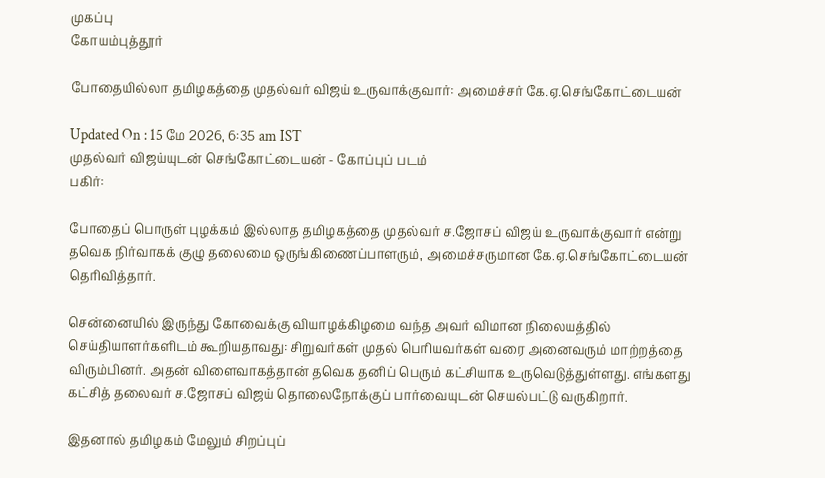முகப்பு
கோயம்புத்தூர்

போதையில்லா தமிழகத்தை முதல்வர் விஜய் உருவாக்குவார்: அமைச்சர் கே.ஏ.செங்கோட்டையன்

Updated On : 15 மே 2026, 6:35 am IST
முதல்வர் விஜய்யுடன் செங்கோட்டையன் - கோப்புப் படம்
பகிர்:

போதைப் பொருள் புழக்கம் இல்லாத தமிழகத்தை முதல்வர் ச.ஜோசப் விஜய் உருவாக்குவார் என்று தவெக நிர்வாகக் குழு தலைமை ஒருங்கிணைப்பாளரும், அமைச்சருமான கே.ஏ.செங்கோட்டையன் தெரிவித்தார்.

சென்னையில் இருந்து கோவைக்கு வியாழக்கிழமை வந்த அவர் விமான நிலையத்தில் செய்தியாளர்களிடம் கூறியதாவது: சிறுவர்கள் முதல் பெரியவர்கள் வரை அனைவரும் மாற்றத்தை விரும்பினர். அதன் விளைவாகத்தான் தவெக தனிப் பெரும் கட்சியாக உருவெடுத்துள்ளது. எங்களது கட்சித் தலைவர் ச.ஜோசப் விஜய் தொலைநோக்குப் பார்வையுடன் செயல்பட்டு வருகிறார்.

இதனால் தமிழகம் மேலும் சிறப்புப்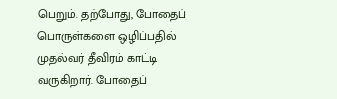பெறும். தற்போது, போதைப் பொருள்களை ஒழிப்பதில் முதல்வர் தீவிரம் காட்டி வருகிறார். போதைப்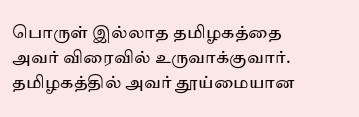பொருள் இல்லாத தமிழகத்தை அவர் விரைவில் உருவாக்குவார். தமிழகத்தில் அவர் தூய்மையான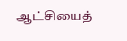ஆட்சியைத்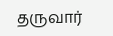தருவார்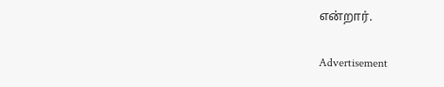என்றார்.

Advertisement